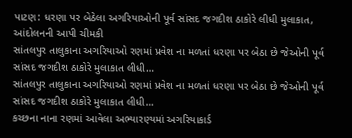પાટણ: ધરણા પર બેઠેલા અગરિયાઓની પૂર્વ સાંસદ જગદીશ ઠાકોરે લીધી મુલાકાત, આંદોલનની આપી ચીમકી
સાંતલપુર તાલુકાના અગરિયાઓ રણમાં પ્રવેશ ના મળતાં ધરણા પર બેઠા છે જેઓની પૂર્વ સાંસદ જગદીશ ઠાકોરે મુલાકાત લીધી…
સાંતલપુર તાલુકાના અગરિયાઓ રણમાં પ્રવેશ ના મળતાં ધરણા પર બેઠા છે જેઓની પૂર્વ સાંસદ જગદીશ ઠાકોરે મુલાકાત લીધી…
કચ્છના નાના રણમાં આવેલા અભ્યારણ્યમાં અગરિયાકાર્ડ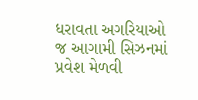ધરાવતા અગરિયાઓ જ આગામી સિઝનમાં પ્રવેશ મેળવી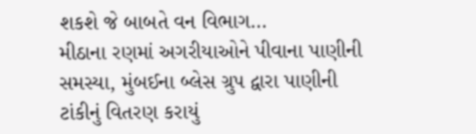શકશે જે બાબતે વન વિભાગ…
મીઠાના રણમાં અગરીયાઓને પીવાના પાણીની સમસ્યા, મુંબઈના બ્લેસ ગ્રુપ દ્વારા પાણીની ટાંકીનું વિતરણ કરાયું